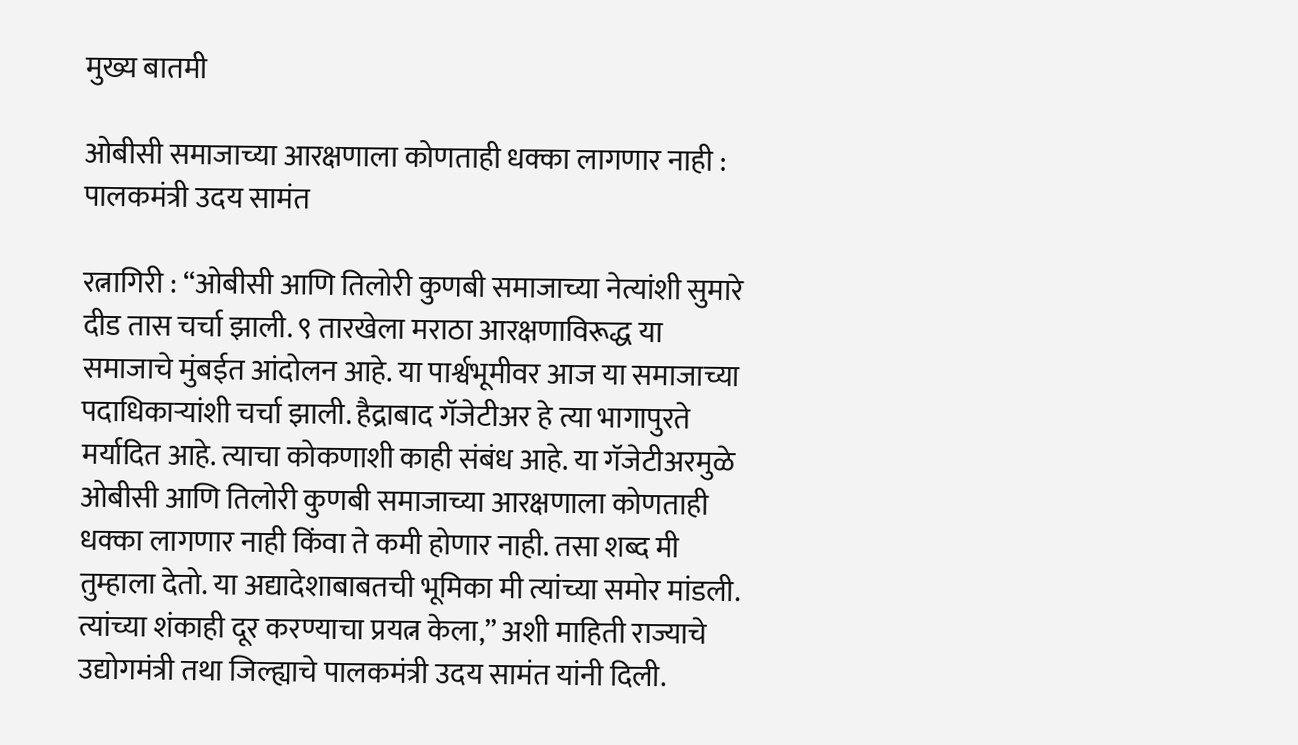मुख्य बातमी

ओबीसी समाजाच्या आरक्षणाला कोणताही धक्का लागणार नाही : पालकमंत्री उदय सामंत

रत्नागिरी : “ओबीसी आणि तिलोरी कुणबी समाजाच्या नेत्यांशी सुमारे दीड तास चर्चा झाली. ९ तारखेला मराठा आरक्षणाविरूद्ध या समाजाचे मुंबईत आंदोलन आहे. या पार्श्वभूमीवर आज या समाजाच्या पदाधिकाऱ्यांशी चर्चा झाली. हैद्राबाद गॅजेटीअर हे त्या भागापुरते मर्यादित आहे. त्याचा कोकणाशी काही संबंध आहे. या गॅजेटीअरमुळे ओबीसी आणि तिलोरी कुणबी समाजाच्या आरक्षणाला कोणताही धक्का लागणार नाही किंवा ते कमी होणार नाही. तसा शब्द मी तुम्हाला देतो. या अद्यादेशाबाबतची भूमिका मी त्यांच्या समोर मांडली. त्यांच्या शंकाही दूर करण्याचा प्रयत्न केला,” अशी माहिती राज्याचे उद्योगमंत्री तथा जिल्ह्याचे पालकमंत्री उदय सामंत यांनी दिली.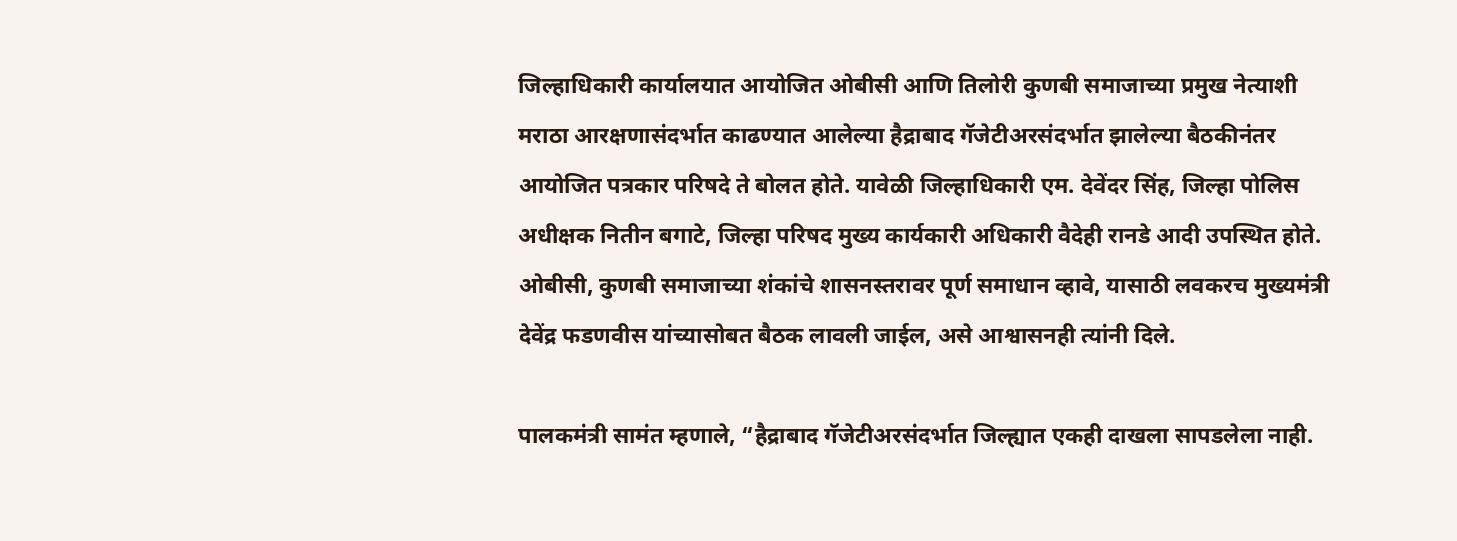जिल्हाधिकारी कार्यालयात आयोजित ओबीसी आणि तिलोरी कुणबी समाजाच्या प्रमुख नेत्याशी मराठा आरक्षणासंदर्भात काढण्यात आलेल्या हैद्राबाद गॅजेटीअरसंदर्भात झालेल्या बैठकीनंतर आयोजित पत्रकार परिषदे ते बोलत होते. यावेळी जिल्हाधिकारी एम. देवेंदर सिंह, जिल्हा पोलिस अधीक्षक नितीन बगाटे, जिल्हा परिषद मुख्य कार्यकारी अधिकारी वैदेही रानडे आदी उपस्थित होते. ओबीसी, कुणबी समाजाच्या शंकांचे शासनस्तरावर पूर्ण समाधान व्हावे, यासाठी लवकरच मुख्यमंत्री देवेंद्र फडणवीस यांच्यासोबत बैठक लावली जाईल, असे आश्वासनही त्यांनी दिले.

पालकमंत्री सामंत म्हणाले, “हैद्राबाद गॅजेटीअरसंदर्भात जिल्ह्यात एकही दाखला सापडलेला नाही.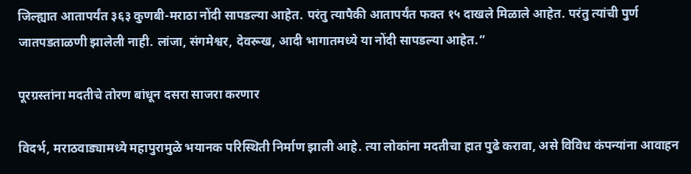जिल्ह्यात आतापर्यंत ३६३ कुणबी-मराठा नोंदी सापडल्या आहेत. परंतु त्यापैकी आतापर्यंत फक्त १५ दाखले मिळाले आहेत. परंतु त्यांची पुर्ण जातपडताळणी झालेली नाही. लांजा, संगमेश्वर, देवरूख, आदी भागातमध्ये या नोंदी सापडल्या आहेत.”

पूरग्रस्तांना मदतीचे तोरण बांधून दसरा साजरा करणार

विदर्भ, मराठवाड्यामध्ये महापुरामुळे भयानक परिस्थिती निर्माण झाली आहे. त्या लोकांना मदतीचा हात पुढे करावा, असे विविध कंपन्यांना आवाहन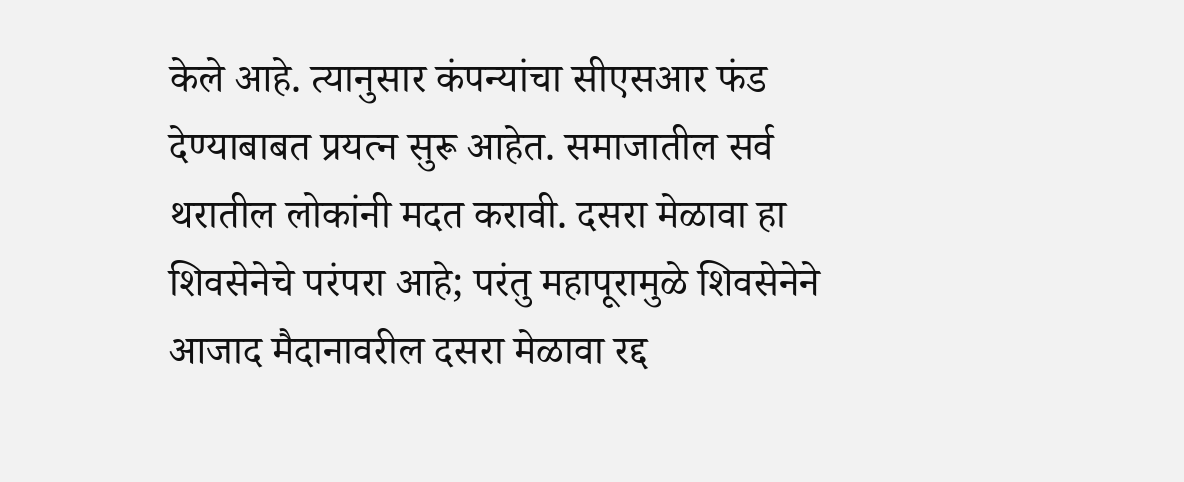केले आहे. त्यानुसार कंपन्यांचा सीएसआर फंड देण्याबाबत प्रयत्न सुरू आहेत. समाजातील सर्व थरातील लोकांनी मदत करावी. दसरा मेळावा हा शिवसेनेचे परंपरा आहे; परंतु महापूरामुळे शिवसेनेने आजाद मैदानावरील दसरा मेळावा रद्द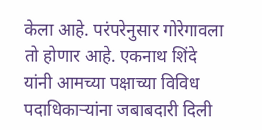केला आहे. परंपरेनुसार गोरेगावला तो होणार आहे. एकनाथ शिंदे यांनी आमच्या पक्षाच्या विविध पदाधिकाऱ्यांना जबाबदारी दिली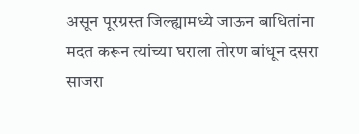असून पूरग्रस्त जिल्ह्यामध्ये जाऊन बाधितांना मदत करून त्यांच्या घराला तोरण बांधून दसरा साजरा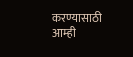करण्यासाठी आम्ही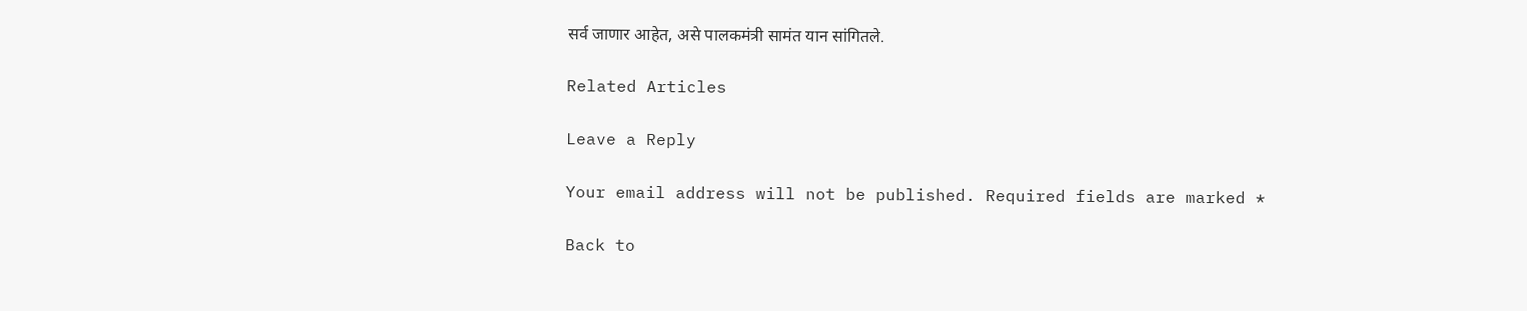सर्व जाणार आहेत, असे पालकमंत्री सामंत यान सांगितले.

Related Articles

Leave a Reply

Your email address will not be published. Required fields are marked *

Back to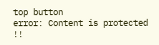top button
error: Content is protected !!